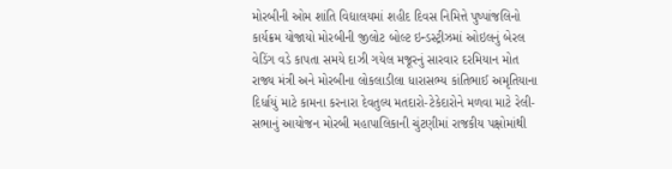મોરબીની ઓમ શાંતિ વિદ્યાલયમાં શહીદ દિવસ નિમિત્તે પુષ્પાંજલિનો કાર્યક્રમ યોજાયો મોરબીની જીલોટ બોલ્ટ ઇન્ડસ્ટ્રીઝમાં ઓઇલનું બેરલ વેડિંગ વડે કાપતા સમયે દાઝી ગયેલ મજૂરનું સારવાર દરમિયાન મોત  રાજ્ય મંત્રી અને મોરબીના લોકલાડીલા ધારાસભ્ય કાંતિભાઈ અમૃતિયાના દિર્ધાયું માટે કામના કરનારા દેવતુલ્ય મતદારો-ટેકેદારોને મળવા માટે રેલી-સભાનું આયોજન મોરબી મહાપાલિકાની ચુંટણીમાં રાજકીય પક્ષોમાંથી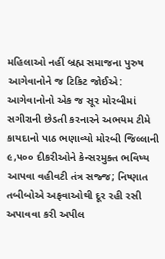મહિલાઓ નહીં બ્રહ્મ સમાજના પુરુષ આગેવાનોને જ ટિકિટ જોઈએ: આગેવાનોનો એક જ સૂર મોરબીમાં સગીરાની છેડતી કરનારને અભયમ ટીમે કાયદાનો પાઠ ભણાવ્યો મોરબી જિલ્લાની ૯,૫૦૦ દીકરીઓને કેન્સરમુક્ત ભવિષ્ય આપવા વહીવટી તંત્ર સજ્જ; નિષ્ણાત તબીબોએ અફવાઓથી દૂર રહી રસી અપાવવા કરી અપીલ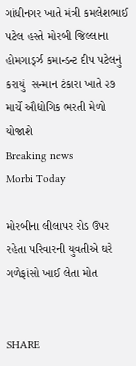ગાંધીનગર ખાતે મંત્રી કમલેશભાઈ પટેલ હસ્તે મોરબી જિલ્લાના હોમગાર્ડ્ઝ કમાન્ડન્ટ દીપ પટેલનું કરાયું  સન્માન ટંકારા ખાતે ૨૭ માર્ચે ઔદ્યોગિક ભરતી મેળો યોજાશે
Breaking news
Morbi Today

મોરબીના લીલાપર રોડ ઉપર રહેતા પરિવારની યુવતીએ ઘરે ગળેફાંસો ખાઈ લેતા મોત


SHARE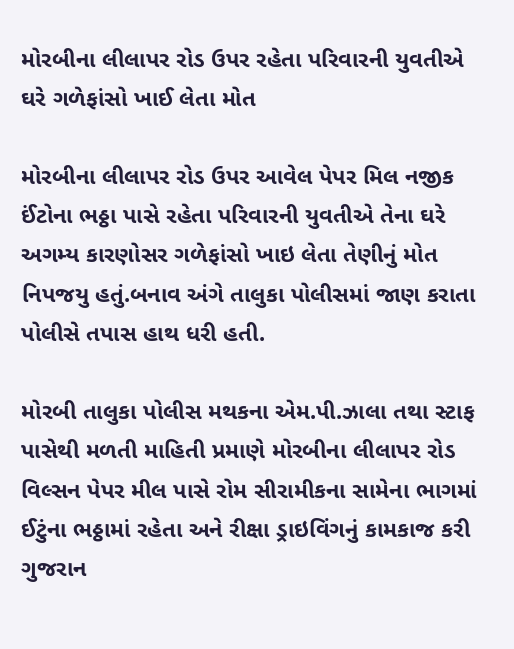મોરબીના લીલાપર રોડ ઉપર રહેતા પરિવારની યુવતીએ ઘરે ગળેફાંસો ખાઈ લેતા મોત

મોરબીના લીલાપર રોડ ઉપર આવેલ પેપર મિલ નજીક ઈંટોના ભઠ્ઠા પાસે રહેતા પરિવારની યુવતીએ તેના ઘરે અગમ્ય કારણોસર ગળેફાંસો ખાઇ લેતા તેણીનું મોત નિપજયુ હતું.બનાવ અંગે તાલુકા પોલીસમાં જાણ કરાતા પોલીસે તપાસ હાથ ધરી હતી.

મોરબી તાલુકા પોલીસ મથકના એમ.પી.ઝાલા તથા સ્ટાફ પાસેથી મળતી માહિતી પ્રમાણે મોરબીના લીલાપર રોડ વિલ્સન પેપર મીલ પાસે રોમ સીરામીકના સામેના ભાગમાં ઈટુંના ભઠ્ઠામાં રહેતા અને રીક્ષા ડ્રાઇવિંગનું કામકાજ કરી ગુજરાન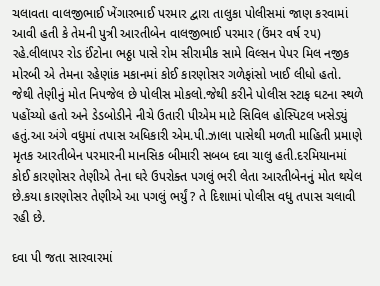ચલાવતા વાલજીભાઈ ખેંગારભાઈ પરમાર દ્વારા તાલુકા પોલીસમાં જાણ કરવામાં આવી હતી કે તેમની પુત્રી આરતીબેન વાલજીભાઈ પરમાર (ઉંમર વર્ષ ૨૫) રહે.લીલાપર રોડ ઈંટોના ભઠ્ઠા પાસે રોમ સીરામીક સામે વિલ્સન પેપર મિલ નજીક મોરબી એ તેમના રહેણાંક મકાનમાં કોઈ કારણોસર ગળેફાંસો ખાઈ લીધો હતો. જેથી તેણીનું મોત નિપજેલ છે પોલીસ મોકલો.જેથી કરીને પોલીસ સ્ટાફ ઘટના સ્થળે પહોંચ્યો હતો અને ડેડબોડીને નીચે ઉતારી પીએમ માટે સિવિલ હોસ્પિટલ ખસેડ્યું હતું.આ અંગે વધુમાં તપાસ અધિકારી એમ.પી.ઝાલા પાસેથી મળતી માહિતી પ્રમાણે મૃતક આરતીબેન પરમારની માનસિક બીમારી સબબ દવા ચાલુ હતી.દરમિયાનમાં કોઈ કારણોસર તેણીએ તેના ઘરે ઉપરોક્ત પગલું ભરી લેતા આરતીબેનનું મોત થયેલ છે.કયા કારણોસર તેણીએ આ પગલું ભર્યું ? તે દિશામાં પોલીસ વધુ તપાસ ચલાવી રહી છે.

દવા પી જતા સારવારમાં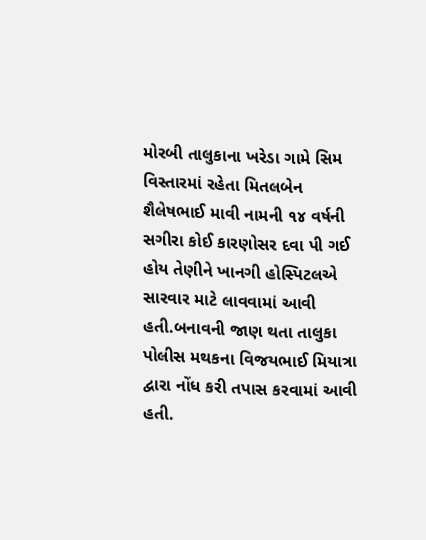મોરબી તાલુકાના ખરેડા ગામે સિમ વિસ્તારમાં રહેતા મિતલબેન શૈલેષભાઈ માવી નામની ૧૪ વર્ષની સગીરા કોઈ કારણોસર દવા પી ગઈ હોય તેણીને ખાનગી હોસ્પિટલએ સારવાર માટે લાવવામાં આવી હતી.બનાવની જાણ થતા તાલુકા પોલીસ મથકના વિજયભાઈ મિયાત્રા દ્વારા નોંધ કરી તપાસ કરવામાં આવી હતી.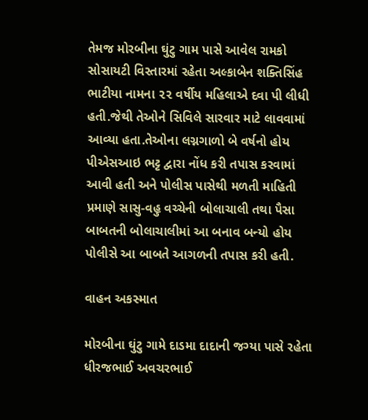તેમજ મોરબીના ઘુંટુ ગામ પાસે આવેલ રામકો સોસાયટી વિસ્તારમાં રહેતા અલ્કાબેન શક્તિસિંહ ભાટીયા નામના ૨૨ વર્ષીય મહિલાએ દવા પી લીધી હતી.જેથી તેઓને સિવિલે સારવાર માટે લાવવામાં આવ્યા હતા.તેઓના લગ્નગાળો બે વર્ષનો હોય પીએસઆઇ ભટ્ટ દ્વારા નોંધ કરી તપાસ કરવામાં આવી હતી અને પોલીસ પાસેથી મળતી માહિતી પ્રમાણે સાસુ-વહુ વચ્ચેની બોલાચાલી તથા પૈસા બાબતની બોલાચાલીમાં આ બનાવ બન્યો હોય પોલીસે આ બાબતે આગળની તપાસ કરી હતી.

વાહન અકસ્માત

મોરબીના ઘુંટુ ગામે દાડમા દાદાની જગ્યા પાસે રહેતા ધીરજભાઈ અવચરભાઈ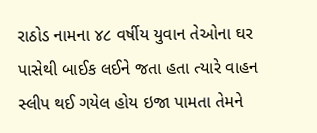રાઠોડ નામના ૪૮ વર્ષીય યુવાન તેઓના ઘર પાસેથી બાઈક લઈને જતા હતા ત્યારે વાહન સ્લીપ થઈ ગયેલ હોય ઇજા પામતા તેમને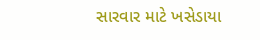સારવાર માટે ખસેડાયા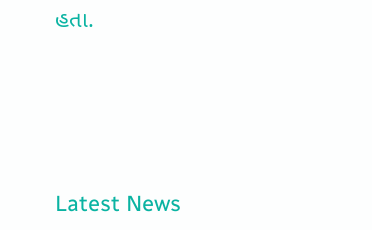હતા.






Latest News